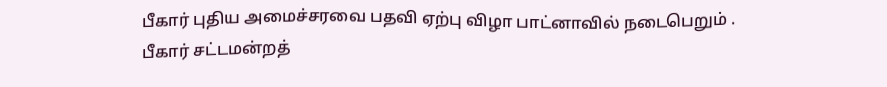பீகார் புதிய அமைச்சரவை பதவி ஏற்பு விழா பாட்னாவில் நடைபெறும் .
பீகார் சட்டமன்றத்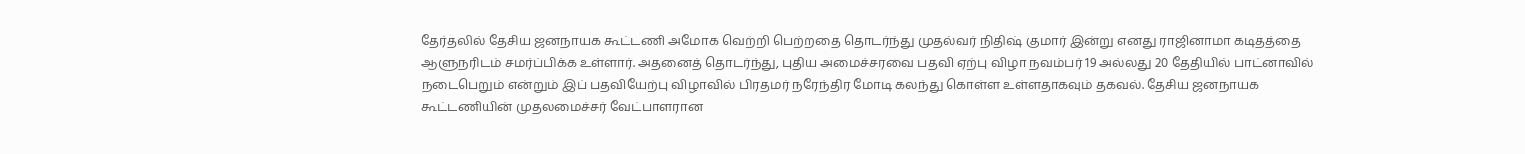தேர்தலில் தேசிய ஜனநாயக கூட்டணி அமோக வெற்றி பெற்றதை தொடர்ந்து முதல்வர் நிதிஷ் குமார் இன்று எனது ராஜினாமா கடிதத்தை ஆளுநரிடம் சமர்ப்பிக்க உள்ளார். அதனைத் தொடர்ந்து, புதிய அமைச்சரவை பதவி ஏற்பு விழா நவம்பர் 19 அல்லது 20 தேதியில் பாட்னாவில் நடைபெறும் என்றும் இப் பதவியேற்பு விழாவில் பிரதமர் நரேந்திர மோடி கலந்து கொள்ள உள்ளதாகவும் தகவல். தேசிய ஜனநாயக கூட்டணியின் முதலமைச்சர் வேட்பாளரான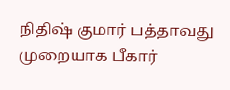நிதிஷ் குமார் பத்தாவது முறையாக பீகார்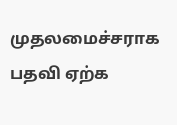முதலமைச்சராக பதவி ஏற்க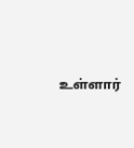உள்ளார்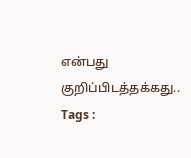என்பது குறிப்பிடத்தக்கது..
Tags :